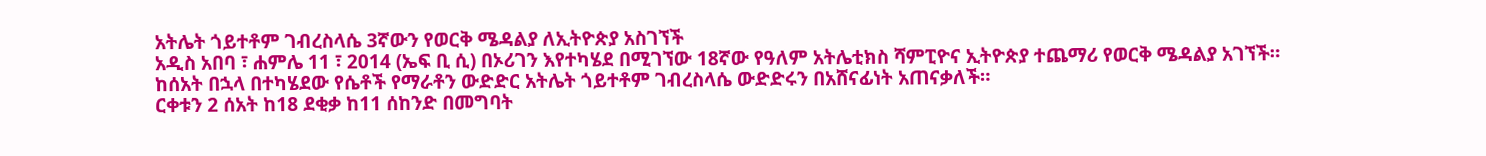አትሌት ጎይተቶም ገብረስላሴ 3ኛውን የወርቅ ሜዳልያ ለኢትዮጵያ አስገኘች
አዲስ አበባ ፣ ሐምሌ 11 ፣ 2014 (ኤፍ ቢ ሲ) በኦሪገን እየተካሄደ በሚገኘው 18ኛው የዓለም አትሌቲክስ ሻምፒዮና ኢትዮጵያ ተጨማሪ የወርቅ ሜዳልያ አገኘች።
ከሰአት በኋላ በተካሄደው የሴቶች የማራቶን ውድድር አትሌት ጎይተቶም ገብረስላሴ ውድድሩን በአሸናፊነት አጠናቃለች።
ርቀቱን 2 ሰአት ከ18 ደቂቃ ከ11 ሰከንድ በመግባት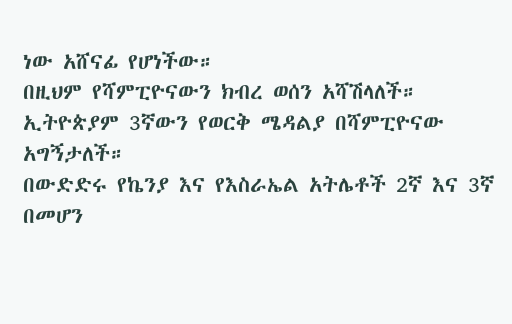ነው አሸናፊ የሆነችው።
በዚህም የሻምፒዮናውን ክብረ ወሰን አሻሽላለች።
ኢትዮጵያም 3ኛውን የወርቅ ሜዳልያ በሻምፒዮናው አግኝታለች።
በውድድሩ የኬንያ እና የእስራኤል አትሌቶች 2ኛ እና 3ኛ በመሆን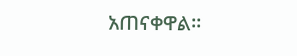አጠናቀዋል።